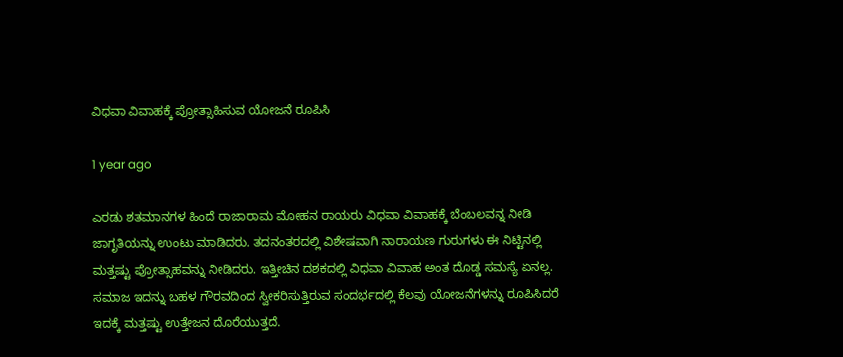ವಿಧವಾ ವಿವಾಹಕ್ಕೆ ಪ್ರೋತ್ಸಾಹಿಸುವ ಯೋಜನೆ ರೂಪಿಸಿ

1 year ago

ಎರಡು ಶತಮಾನಗಳ ಹಿಂದೆ ರಾಜಾರಾಮ ಮೋಹನ ರಾಯರು ವಿಧವಾ ವಿವಾಹಕ್ಕೆ ಬೆಂಬಲವನ್ನ ನೀಡಿ ಜಾಗೃತಿಯನ್ನು ಉಂಟು ಮಾಡಿದರು. ತದನಂತರದಲ್ಲಿ ವಿಶೇಷವಾಗಿ ನಾರಾಯಣ ಗುರುಗಳು ಈ ನಿಟ್ಟಿನಲ್ಲಿ ಮತ್ತಷ್ಟು ಪ್ರೋತ್ಸಾಹವನ್ನು ನೀಡಿದರು. ಇತ್ತೀಚಿನ ದಶಕದಲ್ಲಿ ವಿಧವಾ ವಿವಾಹ ಅಂತ ದೊಡ್ಡ ಸಮಸ್ಯೆ ಏನಲ್ಲ. ಸಮಾಜ ಇದನ್ನು ಬಹಳ ಗೌರವದಿಂದ ಸ್ವೀಕರಿಸುತ್ತಿರುವ ಸಂದರ್ಭದಲ್ಲಿ ಕೆಲವು ಯೋಜನೆಗಳನ್ನು ರೂಪಿಸಿದರೆ ಇದಕ್ಕೆ ಮತ್ತಷ್ಟು ಉತ್ತೇಜನ ದೊರೆಯುತ್ತದೆ.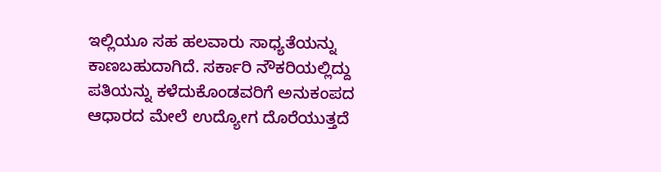ಇಲ್ಲಿಯೂ ಸಹ ಹಲವಾರು ಸಾಧ್ಯತೆಯನ್ನು ಕಾಣಬಹುದಾಗಿದೆ. ಸರ್ಕಾರಿ ನೌಕರಿಯಲ್ಲಿದ್ದು ಪತಿಯನ್ನು ಕಳೆದುಕೊಂಡವರಿಗೆ ಅನುಕಂಪದ ಆಧಾರದ ಮೇಲೆ ಉದ್ಯೋಗ ದೊರೆಯುತ್ತದೆ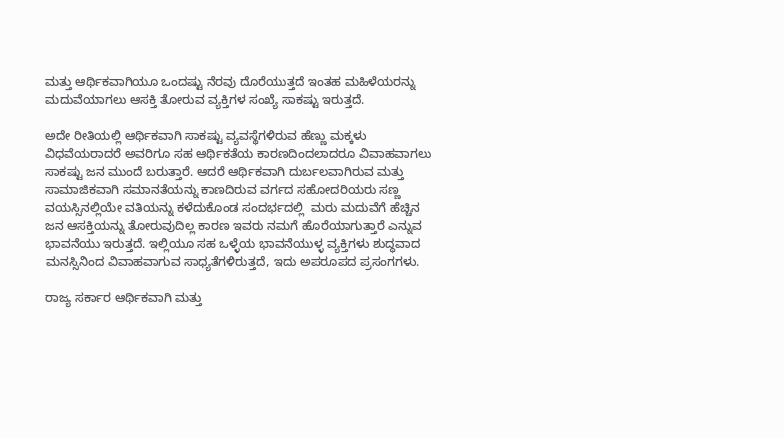ಮತ್ತು ಆರ್ಥಿಕವಾಗಿಯೂ ಒಂದಷ್ಟು ನೆರವು ದೊರೆಯುತ್ತದೆ ಇಂತಹ ಮಹಿಳೆಯರನ್ನು ಮದುವೆಯಾಗಲು ಆಸಕ್ತಿ ತೋರುವ ವ್ಯಕ್ತಿಗಳ ಸಂಖ್ಯೆ ಸಾಕಷ್ಟು ಇರುತ್ತದೆ.

ಅದೇ ರೀತಿಯಲ್ಲಿ ಆರ್ಥಿಕವಾಗಿ ಸಾಕಷ್ಟು ವ್ಯವಸ್ಥೆಗಳಿರುವ ಹೆಣ್ಣು ಮಕ್ಕಳು ವಿಧವೆಯರಾದರೆ ಅವರಿಗೂ ಸಹ ಆರ್ಥಿಕತೆಯ ಕಾರಣದಿಂದಲಾದರೂ ವಿವಾಹವಾಗಲು ಸಾಕಷ್ಟು ಜನ ಮುಂದೆ ಬರುತ್ತಾರೆ. ಆದರೆ ಆರ್ಥಿಕವಾಗಿ ದುರ್ಬಲವಾಗಿರುವ ಮತ್ತು ಸಾಮಾಜಿಕವಾಗಿ ಸಮಾನತೆಯನ್ನು ಕಾಣದಿರುವ ವರ್ಗದ ಸಹೋದರಿಯರು ಸಣ್ಣ ವಯಸ್ಸಿನಲ್ಲಿಯೇ ವತಿಯನ್ನು ಕಳೆದುಕೊಂಡ ಸಂದರ್ಭದಲ್ಲಿ  ಮರು ಮದುವೆಗೆ ಹೆಚ್ಚಿನ ಜನ ಆಸಕ್ತಿಯನ್ನು ತೋರುವುದಿಲ್ಲ ಕಾರಣ ಇವರು ನಮಗೆ ಹೊರೆಯಾಗುತ್ತಾರೆ ಎನ್ನುವ ಭಾವನೆಯು ಇರುತ್ತದೆ. ಇಲ್ಲಿಯೂ ಸಹ ಒಳ್ಳೆಯ ಭಾವನೆಯುಳ್ಳ ವ್ಯಕ್ತಿಗಳು ಶುದ್ಧವಾದ ಮನಸ್ಸಿನಿಂದ ವಿವಾಹವಾಗುವ ಸಾಧ್ಯತೆಗಳಿರುತ್ತದೆ, ಇದು ಅಪರೂಪದ ಪ್ರಸಂಗಗಳು.

ರಾಜ್ಯ ಸರ್ಕಾರ ಆರ್ಥಿಕವಾಗಿ ಮತ್ತು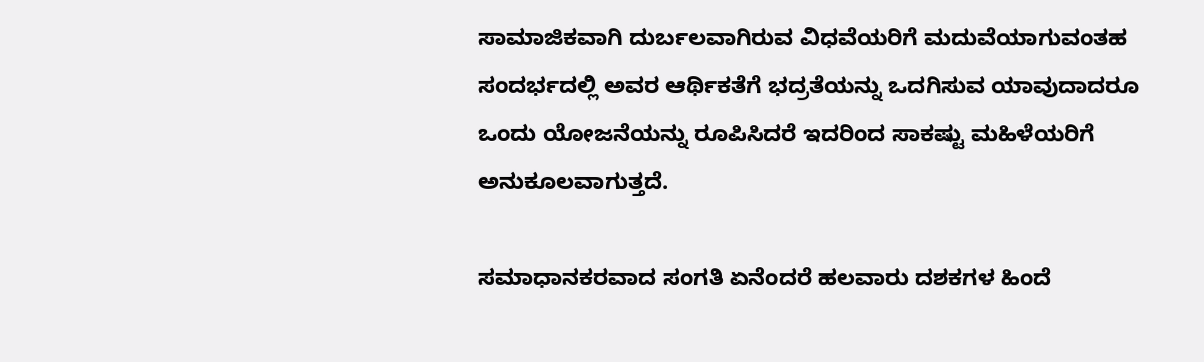ಸಾಮಾಜಿಕವಾಗಿ ದುರ್ಬಲವಾಗಿರುವ ವಿಧವೆಯರಿಗೆ ಮದುವೆಯಾಗುವಂತಹ ಸಂದರ್ಭದಲ್ಲಿ ಅವರ ಆರ್ಥಿಕತೆಗೆ ಭದ್ರತೆಯನ್ನು ಒದಗಿಸುವ ಯಾವುದಾದರೂ ಒಂದು ಯೋಜನೆಯನ್ನು ರೂಪಿಸಿದರೆ ಇದರಿಂದ ಸಾಕಷ್ಟು ಮಹಿಳೆಯರಿಗೆ ಅನುಕೂಲವಾಗುತ್ತದೆ.

ಸಮಾಧಾನಕರವಾದ ಸಂಗತಿ ಏನೆಂದರೆ ಹಲವಾರು ದಶಕಗಳ ಹಿಂದೆ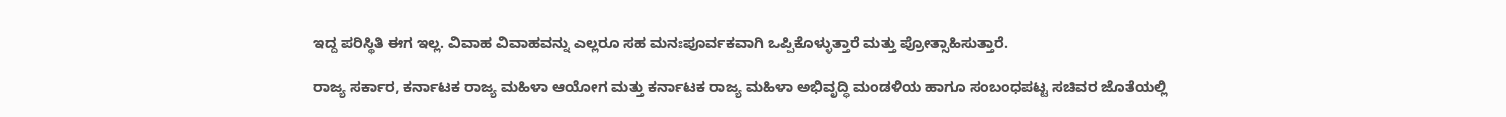ಇದ್ದ ಪರಿಸ್ಥಿತಿ ಈಗ ಇಲ್ಲ. ವಿವಾಹ ವಿವಾಹವನ್ನು ಎಲ್ಲರೂ ಸಹ ಮನಃಪೂರ್ವಕವಾಗಿ ಒಪ್ಪಿಕೊಳ್ಳುತ್ತಾರೆ ಮತ್ತು ಪ್ರೋತ್ಸಾಹಿಸುತ್ತಾರೆ.

ರಾಜ್ಯ ಸರ್ಕಾರ, ಕರ್ನಾಟಕ ರಾಜ್ಯ ಮಹಿಳಾ ಆಯೋಗ ಮತ್ತು ಕರ್ನಾಟಕ ರಾಜ್ಯ ಮಹಿಳಾ ಅಭಿವೃದ್ಧಿ ಮಂಡಳಿಯ ಹಾಗೂ ಸಂಬಂಧಪಟ್ಟ ಸಚಿವರ ಜೊತೆಯಲ್ಲಿ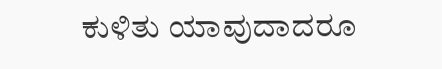ಕುಳಿತು ಯಾವುದಾದರೂ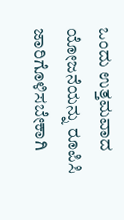ಒಂದು ಉತ್ತಮವಾದ ಯೋಜನೆಯನ್ನು ರೂಪಿಸಿ ಜಾರಿಗೊಳಿಸಬೇಕಾಗಿ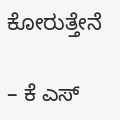ಕೋರುತ್ತೇನೆ

– ಕೆ ಎಸ್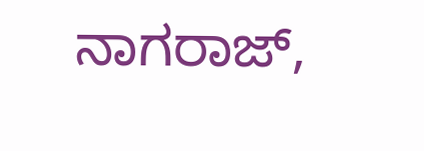ನಾಗರಾಜ್,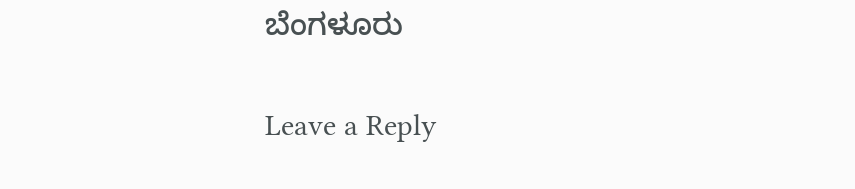ಬೆಂಗಳೂರು

Leave a Reply